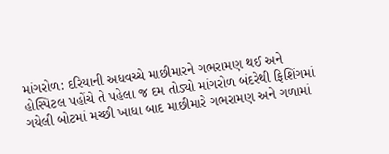માંગરોળ: દરિયાની અધવચ્ચે માછીમારને ગભરામણ થઈ અને હોસ્પિટલ પહોંચે તે પહેલા જ દમ તોડ્યો માંગરોળ બંદરેથી ફિશિંગમાં ગયેલી બોટમાં મચ્છી ખાધા બાદ માછીમારે ગભરામણ અને ગળામાં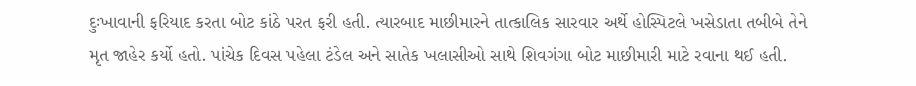દુઃખાવાની ફરિયાદ કરતા બોટ કાંઠે પરત ફરી હતી. ત્યારબાદ માછીમારને તાત્કાલિક સારવાર અર્થે હોસ્પિટલે ખસેડાતા તબીબે તેને મૃત જાહેર કર્યો હતો. પાંચેક દિવસ પહેલા ટંડેલ અને સાતેક ખલાસીઓ સાથે શિવગંગા બોટ માછીમારી માટે રવાના થઈ હતી.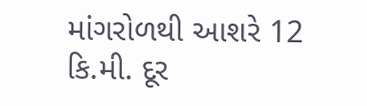માંગરોળથી આશરે 12 કિ.મી. દૂર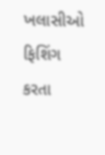ખલાસીઓ ફિશિંગ કરતા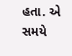હતા. એ સમયે